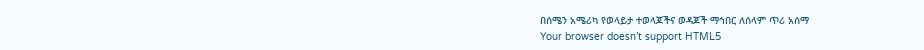በሰሜን አሜሪካ የወላይታ ተወላጆችና ወዳጆች ማኅበር ለሰላም ጥሪ አሰማ
Your browser doesn’t support HTML5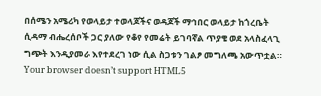በሰሜን አሜሪካ የወላይታ ተወላጆችና ወዳጆች ማኅበር ወላይታ ከጎረቤት ሲዳማ ብሔረሰቦች ጋር ያለው የቆየ የመሬት ይገባኛል ጥያቄ ወደ አላስፈላጊ ግጭት እንዲያመራ እየተደረገ ነው ሲል ስጋቱን ገልፆ መግለጫ አውጥቷል።
Your browser doesn’t support HTML5